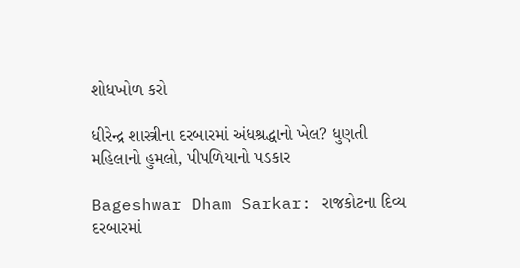શોધખોળ કરો

ધીરેન્દ્ર શાસ્ત્રીના દરબારમાં અંધશ્રદ્ધાનો ખેલ? ધુણતી મહિલાનો હુમલો, પીપળિયાનો પડકાર

Bageshwar Dham Sarkar: રાજકોટના દિવ્ય દરબારમાં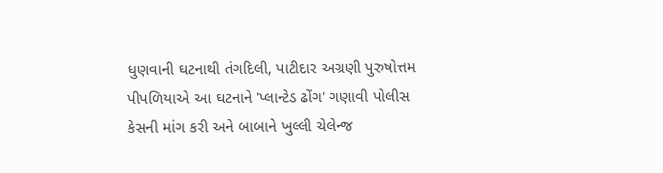ધુણવાની ઘટનાથી તંગદિલી, પાટીદાર અગ્રણી પુરુષોત્તમ પીપળિયાએ આ ઘટનાને 'પ્લાન્ટેડ ઢોંગ' ગણાવી પોલીસ કેસની માંગ કરી અને બાબાને ખુલ્લી ચેલેન્જ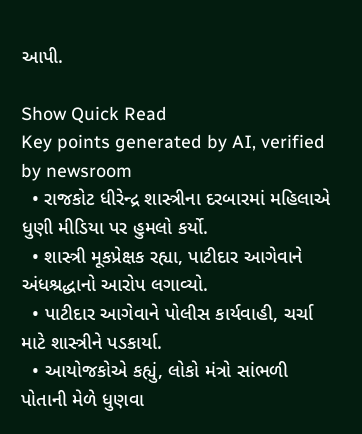આપી.

Show Quick Read
Key points generated by AI, verified by newsroom
  • રાજકોટ ધીરેન્દ્ર શાસ્ત્રીના દરબારમાં મહિલાએ ધુણી મીડિયા પર હુમલો કર્યો.
  • શાસ્ત્રી મૂકપ્રેક્ષક રહ્યા, પાટીદાર આગેવાને અંધશ્રદ્ધાનો આરોપ લગાવ્યો.
  • પાટીદાર આગેવાને પોલીસ કાર્યવાહી, ચર્ચા માટે શાસ્ત્રીને પડકાર્યા.
  • આયોજકોએ કહ્યું, લોકો મંત્રો સાંભળી પોતાની મેળે ધુણવા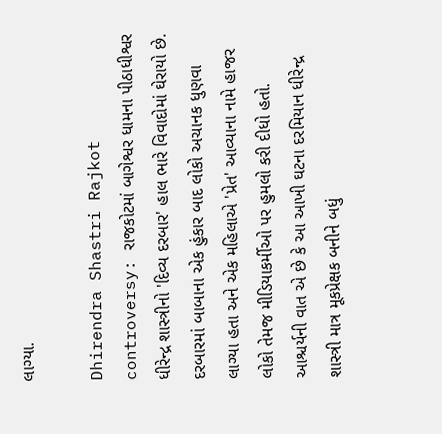લાગ્યા.

Dhirendra Shastri Rajkot controversy: રાજકોટમાં બાગેશ્વર ધામના પીઠાધીશ્વર ધીરેન્દ્ર શાસ્ત્રીનો 'દિવ્ય દરબાર' હાલ ભારે વિવાદોમાં ઘેરાયો છે. દરબારમાં બાબાના એક હુંકાર બાદ લોકો અચાનક ધુણવા લાગ્યા હતા અને એક મહિલાએ 'પ્રેત' આવ્યાના નામે હાજર લોકો તેમજ મીડિયાકર્મીઓ પર હુમલો કરી દીધો હતો. આશ્ચર્યની વાત એ છે કે આ આખી ઘટના દરમિયાન ધીરેન્દ્ર શાસ્ત્રી માત્ર મૂકપ્રેક્ષક બનીને બધું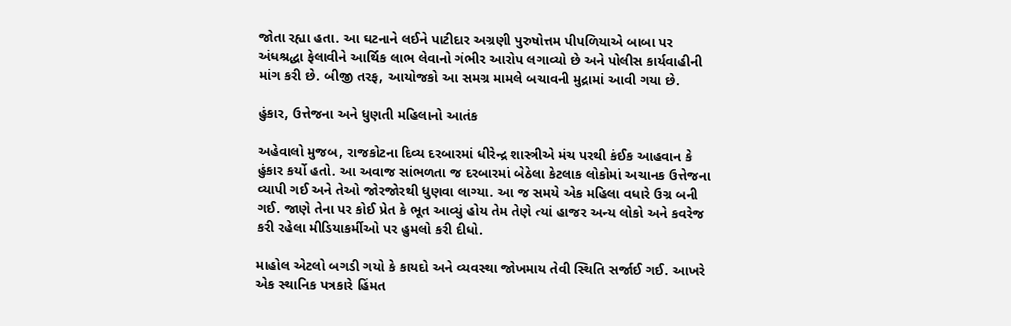જોતા રહ્યા હતા. આ ઘટનાને લઈને પાટીદાર અગ્રણી પુરુષોત્તમ પીપળિયાએ બાબા પર અંધશ્રદ્ધા ફેલાવીને આર્થિક લાભ લેવાનો ગંભીર આરોપ લગાવ્યો છે અને પોલીસ કાર્યવાહીની માંગ કરી છે. બીજી તરફ, આયોજકો આ સમગ્ર મામલે બચાવની મુદ્રામાં આવી ગયા છે.

હુંકાર, ઉત્તેજના અને ધુણતી મહિલાનો આતંક

અહેવાલો મુજબ, રાજકોટના દિવ્ય દરબારમાં ધીરેન્દ્ર શાસ્ત્રીએ મંચ પરથી કંઈક આહવાન કે હુંકાર કર્યો હતો. આ અવાજ સાંભળતા જ દરબારમાં બેઠેલા કેટલાક લોકોમાં અચાનક ઉત્તેજના વ્યાપી ગઈ અને તેઓ જોરજોરથી ધુણવા લાગ્યા. આ જ સમયે એક મહિલા વધારે ઉગ્ર બની ગઈ. જાણે તેના પર કોઈ પ્રેત કે ભૂત આવ્યું હોય તેમ તેણે ત્યાં હાજર અન્ય લોકો અને કવરેજ કરી રહેલા મીડિયાકર્મીઓ પર હુમલો કરી દીધો.

માહોલ એટલો બગડી ગયો કે કાયદો અને વ્યવસ્થા જોખમાય તેવી સ્થિતિ સર્જાઈ ગઈ. આખરે એક સ્થાનિક પત્રકારે હિંમત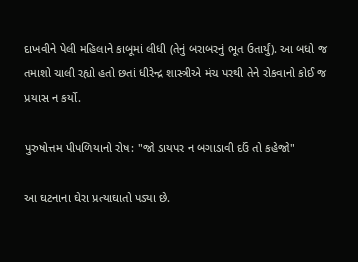દાખવીને પેલી મહિલાને કાબૂમાં લીધી (તેનું બરાબરનું ભૂત ઉતાર્યું). આ બધો જ તમાશો ચાલી રહ્યો હતો છતાં ધીરેન્દ્ર શાસ્ત્રીએ મંચ પરથી તેને રોકવાનો કોઈ જ પ્રયાસ ન કર્યો.

પુરુષોત્તમ પીપળિયાનો રોષ: "જો ડાયપર ન બગાડાવી દઉં તો કહેજો"

આ ઘટનાના ઘેરા પ્રત્યાઘાતો પડ્યા છે.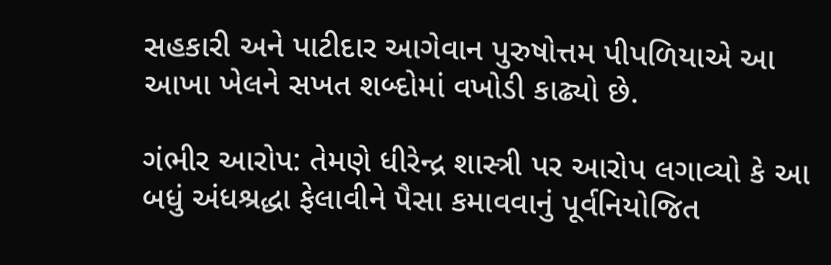સહકારી અને પાટીદાર આગેવાન પુરુષોત્તમ પીપળિયાએ આ આખા ખેલને સખત શબ્દોમાં વખોડી કાઢ્યો છે.

ગંભીર આરોપ: તેમણે ધીરેન્દ્ર શાસ્ત્રી પર આરોપ લગાવ્યો કે આ બધું અંધશ્રદ્ધા ફેલાવીને પૈસા કમાવવાનું પૂર્વનિયોજિત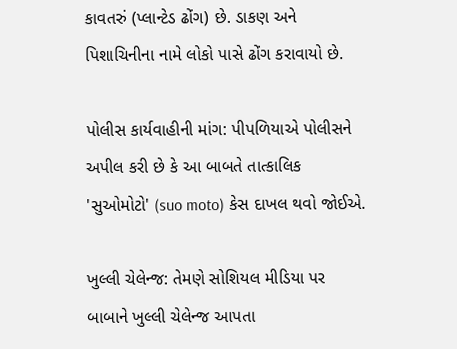કાવતરું (પ્લાન્ટેડ ઢોંગ) છે. ડાકણ અને પિશાચિનીના નામે લોકો પાસે ઢોંગ કરાવાયો છે.

પોલીસ કાર્યવાહીની માંગ: પીપળિયાએ પોલીસને અપીલ કરી છે કે આ બાબતે તાત્કાલિક 'સુઓમોટો' (suo moto) કેસ દાખલ થવો જોઈએ.

ખુલ્લી ચેલેન્જ: તેમણે સોશિયલ મીડિયા પર બાબાને ખુલ્લી ચેલેન્જ આપતા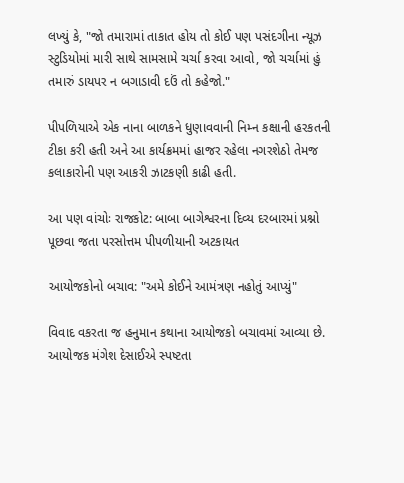લખ્યું કે, "જો તમારામાં તાકાત હોય તો કોઈ પણ પસંદગીના ન્યૂઝ સ્ટુડિયોમાં મારી સાથે સામસામે ચર્ચા કરવા આવો, જો ચર્ચામાં હું તમારું ડાયપર ન બગાડાવી દઉં તો કહેજો."

પીપળિયાએ એક નાના બાળકને ધુણાવવાની નિમ્ન કક્ષાની હરકતની ટીકા કરી હતી અને આ કાર્યક્રમમાં હાજર રહેલા નગરશેઠો તેમજ કલાકારોની પણ આકરી ઝાટકણી કાઢી હતી.

આ પણ વાંચોઃ રાજકોટ: બાબા બાગેશ્વરના દિવ્ય દરબારમાં પ્રશ્નો પૂછવા જતા પરસોત્તમ પીપળીયાની અટકાયત

આયોજકોનો બચાવ: "અમે કોઈને આમંત્રણ નહોતું આપ્યું"

વિવાદ વકરતા જ હનુમાન કથાના આયોજકો બચાવમાં આવ્યા છે. આયોજક મંગેશ દેસાઈએ સ્પષ્ટતા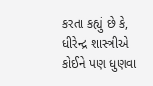કરતા કહ્યું છે કે, ધીરેન્દ્ર શાસ્ત્રીએ કોઈને પણ ધુણવા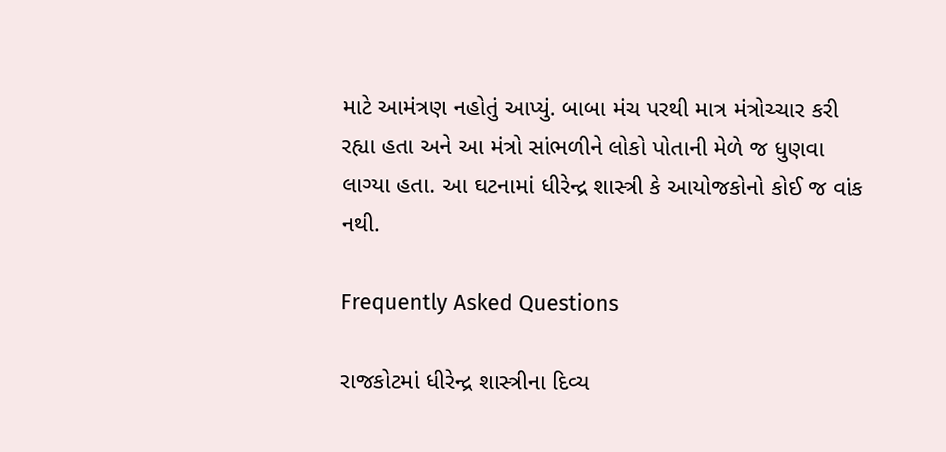માટે આમંત્રણ નહોતું આપ્યું. બાબા મંચ પરથી માત્ર મંત્રોચ્ચાર કરી રહ્યા હતા અને આ મંત્રો સાંભળીને લોકો પોતાની મેળે જ ધુણવા લાગ્યા હતા. આ ઘટનામાં ધીરેન્દ્ર શાસ્ત્રી કે આયોજકોનો કોઈ જ વાંક નથી.

Frequently Asked Questions

રાજકોટમાં ધીરેન્દ્ર શાસ્ત્રીના દિવ્ય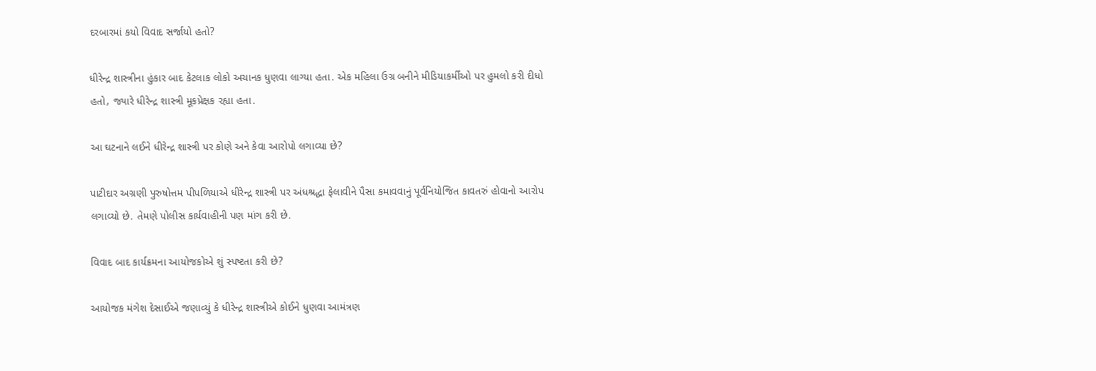દરબારમાં કયો વિવાદ સર્જાયો હતો?

ધીરેન્દ્ર શાસ્ત્રીના હુંકાર બાદ કેટલાક લોકો અચાનક ધુણવા લાગ્યા હતા. એક મહિલા ઉગ્ર બનીને મીડિયાકર્મીઓ પર હુમલો કરી દીધો હતો, જ્યારે ધીરેન્દ્ર શાસ્ત્રી મૂકપ્રેક્ષક રહ્યા હતા.

આ ઘટનાને લઈને ધીરેન્દ્ર શાસ્ત્રી પર કોણે અને કેવા આરોપો લગાવ્યા છે?

પાટીદાર અગ્રણી પુરુષોત્તમ પીપળિયાએ ધીરેન્દ્ર શાસ્ત્રી પર અંધશ્રદ્ધા ફેલાવીને પૈસા કમાવવાનું પૂર્વનિયોજિત કાવતરું હોવાનો આરોપ લગાવ્યો છે. તેમણે પોલીસ કાર્યવાહીની પણ માંગ કરી છે.

વિવાદ બાદ કાર્યક્રમના આયોજકોએ શું સ્પષ્ટતા કરી છે?

આયોજક મંગેશ દેસાઈએ જણાવ્યું કે ધીરેન્દ્ર શાસ્ત્રીએ કોઈને ધુણવા આમંત્રણ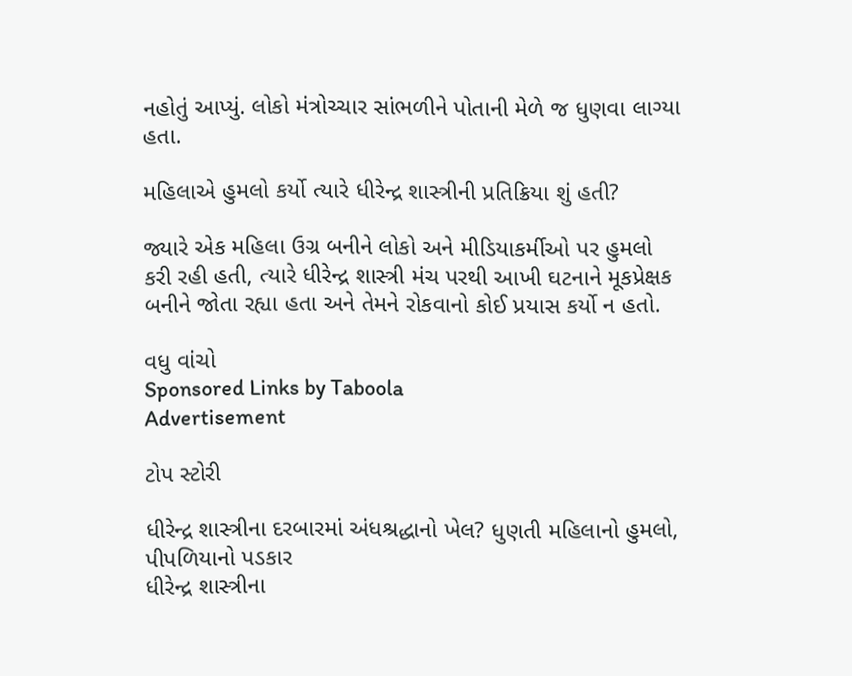નહોતું આપ્યું. લોકો મંત્રોચ્ચાર સાંભળીને પોતાની મેળે જ ધુણવા લાગ્યા હતા.

મહિલાએ હુમલો કર્યો ત્યારે ધીરેન્દ્ર શાસ્ત્રીની પ્રતિક્રિયા શું હતી?

જ્યારે એક મહિલા ઉગ્ર બનીને લોકો અને મીડિયાકર્મીઓ પર હુમલો કરી રહી હતી, ત્યારે ધીરેન્દ્ર શાસ્ત્રી મંચ પરથી આખી ઘટનાને મૂકપ્રેક્ષક બનીને જોતા રહ્યા હતા અને તેમને રોકવાનો કોઈ પ્રયાસ કર્યો ન હતો.

વધુ વાંચો
Sponsored Links by Taboola
Advertisement

ટોપ સ્ટોરી

ધીરેન્દ્ર શાસ્ત્રીના દરબારમાં અંધશ્રદ્ધાનો ખેલ? ધુણતી મહિલાનો હુમલો, પીપળિયાનો પડકાર
ધીરેન્દ્ર શાસ્ત્રીના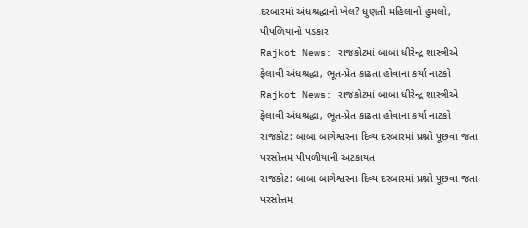દરબારમાં અંધશ્રદ્ધાનો ખેલ? ધુણતી મહિલાનો હુમલો, પીપળિયાનો પડકાર
Rajkot News: રાજકોટમાં બાબા ધીરેન્દ્ર શાસ્ત્રીએ ફેલાવી અંધશ્રદ્ધા, ભૂત-પ્રેત કાઢતા હોવાના કર્યા નાટકો
Rajkot News: રાજકોટમાં બાબા ધીરેન્દ્ર શાસ્ત્રીએ ફેલાવી અંધશ્રદ્ધા, ભૂત-પ્રેત કાઢતા હોવાના કર્યા નાટકો
રાજકોટ: બાબા બાગેશ્વરના દિવ્ય દરબારમાં પ્રશ્નો પૂછવા જતા પરસોત્તમ પીપળીયાની અટકાયત
રાજકોટ: બાબા બાગેશ્વરના દિવ્ય દરબારમાં પ્રશ્નો પૂછવા જતા પરસોત્તમ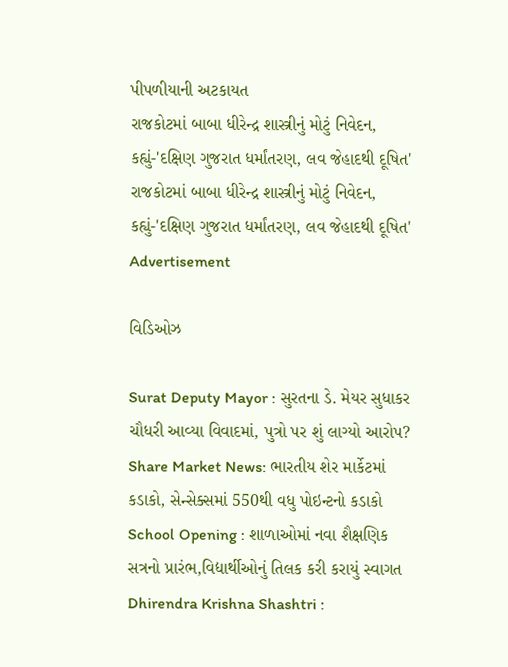પીપળીયાની અટકાયત
રાજકોટમાં બાબા ધીરેન્દ્ર શાસ્ત્રીનું મોટું નિવેદન, કહ્યું-'દક્ષિણ ગુજરાત ધર્માંતરણ, લવ જેહાદથી દૂષિત'
રાજકોટમાં બાબા ધીરેન્દ્ર શાસ્ત્રીનું મોટું નિવેદન, કહ્યું-'દક્ષિણ ગુજરાત ધર્માંતરણ, લવ જેહાદથી દૂષિત'
Advertisement

વિડિઓઝ

Surat Deputy Mayor : સુરતના ડે. મેયર સુધાકર ચૌધરી આવ્યા વિવાદમાં, પુત્રો પર શું લાગ્યો આરોપ?
Share Market News: ભારતીય શેર માર્કેટમાં કડાકો, સેન્સેક્સમાં 550થી વધુ પોઇન્ટનો કડાકો
School Opening : શાળાઓમાં નવા શૈક્ષણિક સત્રનો પ્રારંભ,વિદ્યાર્થીઓનું તિલક કરી કરાયું સ્વાગત
Dhirendra Krishna Shashtri :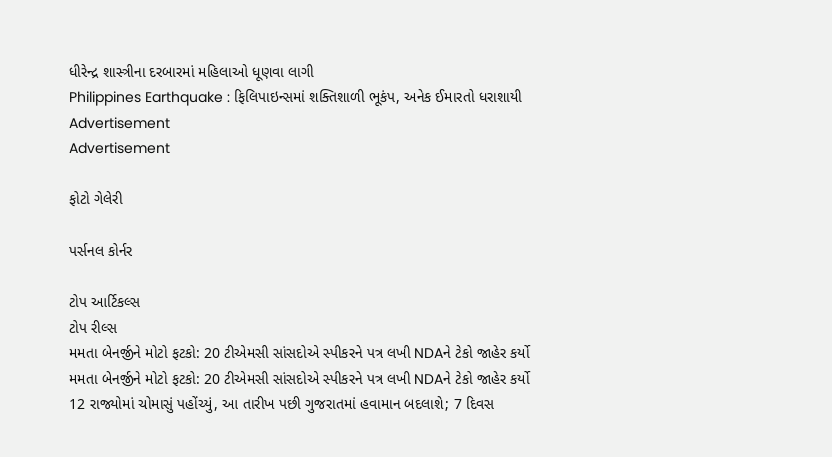ધીરેન્દ્ર શાસ્ત્રીના દરબારમાં મહિલાઓ ધૂણવા લાગી
Philippines Earthquake : ફિલિપાઇન્સમાં શક્તિશાળી ભૂકંપ, અનેક ઈમારતો ધરાશાયી
Advertisement
Advertisement

ફોટો ગેલેરી

પર્સનલ કોર્નર

ટોપ આર્ટિકલ્સ
ટોપ રીલ્સ
મમતા બેનર્જીને મોટો ફટકો: 20 ટીએમસી સાંસદોએ સ્પીકરને પત્ર લખી NDAને ટેકો જાહેર કર્યો
મમતા બેનર્જીને મોટો ફટકો: 20 ટીએમસી સાંસદોએ સ્પીકરને પત્ર લખી NDAને ટેકો જાહેર કર્યો
12 રાજ્યોમાં ચોમાસું પહોંચ્યું, આ તારીખ પછી ગુજરાતમાં હવામાન બદલાશે; 7 દિવસ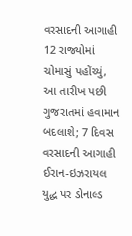વરસાદની આગાહી
12 રાજ્યોમાં ચોમાસું પહોંચ્યું, આ તારીખ પછી ગુજરાતમાં હવામાન બદલાશે; 7 દિવસ વરસાદની આગાહી
ઈરાન-ઇઝરાયલ યુદ્ધ પર ડોનાલ્ડ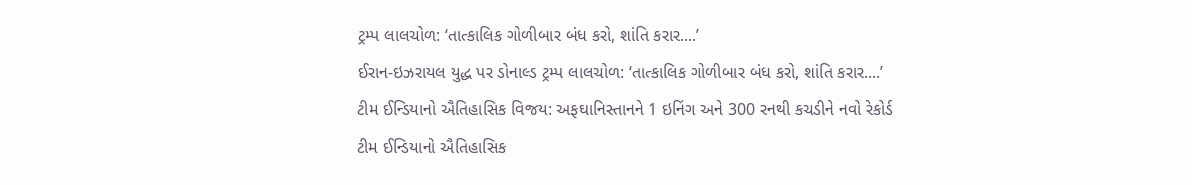ટ્રમ્પ લાલચોળ: ‘તાત્કાલિક ગોળીબાર બંધ કરો, શાંતિ કરાર....’
ઈરાન-ઇઝરાયલ યુદ્ધ પર ડોનાલ્ડ ટ્રમ્પ લાલચોળ: ‘તાત્કાલિક ગોળીબાર બંધ કરો, શાંતિ કરાર....’
ટીમ ઈન્ડિયાનો ઐતિહાસિક વિજય: અફઘાનિસ્તાનને 1 ઇનિંગ અને 300 રનથી કચડીને નવો રેકોર્ડ
ટીમ ઈન્ડિયાનો ઐતિહાસિક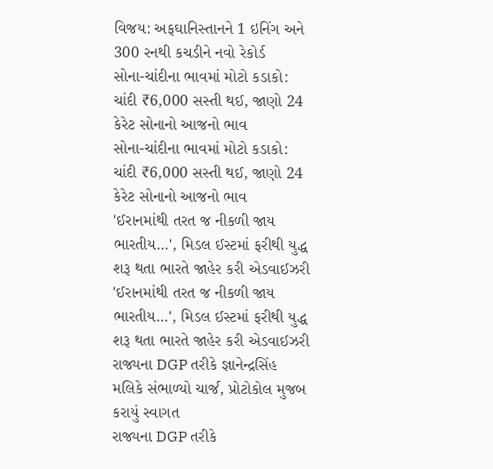વિજય: અફઘાનિસ્તાનને 1 ઇનિંગ અને 300 રનથી કચડીને નવો રેકોર્ડ
સોના-ચાંદીના ભાવમાં મોટો કડાકો: ચાંદી ₹6,000 સસ્તી થઈ, જાણો 24 કેરેટ સોનાનો આજનો ભાવ
સોના-ચાંદીના ભાવમાં મોટો કડાકો: ચાંદી ₹6,000 સસ્તી થઈ, જાણો 24 કેરેટ સોનાનો આજનો ભાવ
'ઈરાનમાંથી તરત જ નીકળી જાય ભારતીય...', મિડલ ઈસ્ટમાં ફરીથી યુદ્ધ શરૂ થતા ભારતે જાહેર કરી એડવાઈઝરી
'ઈરાનમાંથી તરત જ નીકળી જાય ભારતીય...', મિડલ ઈસ્ટમાં ફરીથી યુદ્ધ શરૂ થતા ભારતે જાહેર કરી એડવાઈઝરી
રાજ્યના DGP તરીકે જ્ઞાનેન્દ્રસિંહ મલિકે સંભાળ્યો ચાર્જ, પ્રોટોકોલ મુજબ કરાયું સ્વાગત
રાજ્યના DGP તરીકે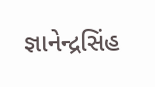જ્ઞાનેન્દ્રસિંહ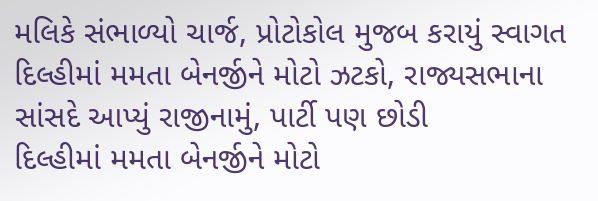મલિકે સંભાળ્યો ચાર્જ, પ્રોટોકોલ મુજબ કરાયું સ્વાગત
દિલ્હીમાં મમતા બેનર્જીને મોટો ઝટકો, રાજ્યસભાના સાંસદે આપ્યું રાજીનામું, પાર્ટી પણ છોડી
દિલ્હીમાં મમતા બેનર્જીને મોટો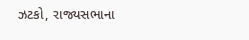ઝટકો, રાજ્યસભાના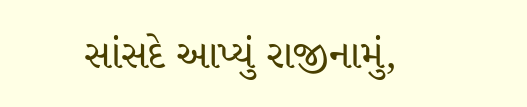સાંસદે આપ્યું રાજીનામું,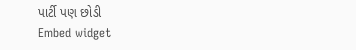પાર્ટી પણ છોડી
Embed widget